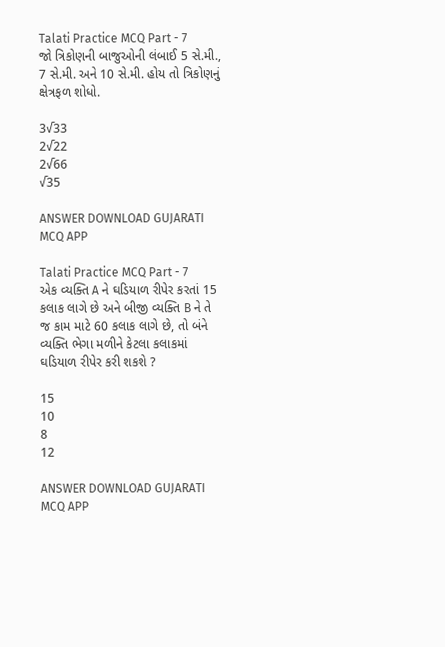Talati Practice MCQ Part - 7
જો ત્રિકોણની બાજુઓની લંબાઈ 5 સે.મી., 7 સે.મી. અને 10 સે.મી. હોય તો ત્રિકોણનું ક્ષેત્રફળ શોધો.

3√33
2√22
2√66
√35

ANSWER DOWNLOAD GUJARATI MCQ APP

Talati Practice MCQ Part - 7
એક વ્યક્તિ A ને ઘડિયાળ રીપેર કરતાં 15 કલાક લાગે છે અને બીજી વ્યક્તિ B ને તે જ કામ માટે 60 કલાક લાગે છે, તો બંને વ્યક્તિ ભેગા મળીને કેટલા કલાકમાં ઘડિયાળ રીપેર કરી શકશે ?

15
10
8
12

ANSWER DOWNLOAD GUJARATI MCQ APP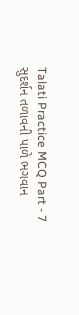Talati Practice MCQ Part - 7
સુદર્શન તળાવની પાળે ભગવાન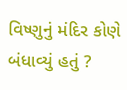વિષ્ણુનું મંદિર કોણે બંધાવ્યું હતું ?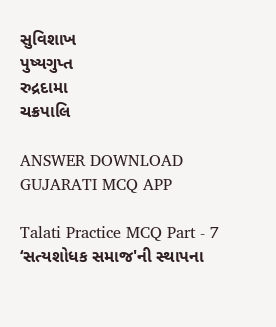સુવિશાખ
પુષ્યગુપ્ત
રુદ્રદામા
ચક્રપાલિ

ANSWER DOWNLOAD GUJARATI MCQ APP

Talati Practice MCQ Part - 7
‘સત્યશોધક સમાજ'ની સ્થાપના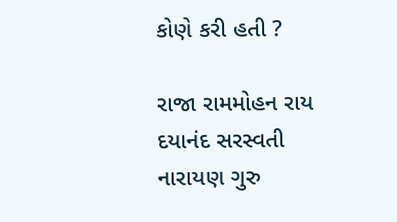કોણે કરી હતી ?

રાજા રામમોહન રાય
દયાનંદ સરસ્વતી
નારાયણ ગુરુ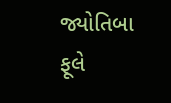જ્યોતિબા ફૂલે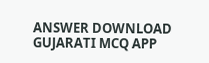ANSWER DOWNLOAD GUJARATI MCQ APP